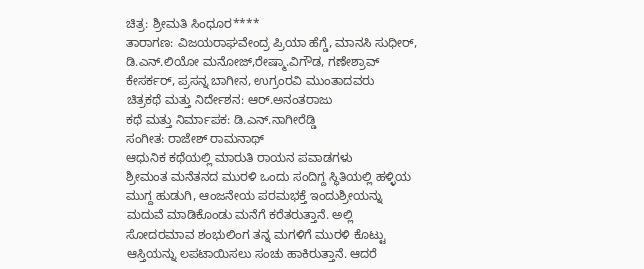ಚಿತ್ರ: ಶ್ರೀಮತಿ ಸಿಂಧೂರ****
ತಾರಾಗಣ: ವಿಜಯರಾಘವೇಂದ್ರ ಪ್ರಿಯಾ ಹೆಗ್ಡೆ, ಮಾನಸಿ ಸುಧೀರ್, ಡಿ.ಎನ್.ಲಿಯೋ ಮನೋಜ್,ರೇಷ್ಮಾ.ವಿಗೌಡ, ಗಣೇಶ್ರಾವ್ ಕೇಸರ್ಕರ್, ಪ್ರಸನ್ನ ಬಾಗೀನ, ಉಗ್ರಂರವಿ ಮುಂತಾದವರು
ಚಿತ್ರಕಥೆ ಮತ್ತು ನಿರ್ದೇಶನ: ಆರ್.ಅನಂತರಾಜು
ಕಥೆ ಮತ್ತು ನಿರ್ಮಾಪಕ: ಡಿ.ಎನ್.ನಾಗೀರೆಡ್ಡಿ
ಸಂಗೀತ: ರಾಜೇಶ್ ರಾಮನಾಥ್
ಆಧುನಿಕ ಕಥೆಯಲ್ಲಿ ಮಾರುತಿ ರಾಯನ ಪವಾಡಗಳು
ಶ್ರೀಮಂತ ಮನೆತನದ ಮುರಳಿ ಒಂದು ಸಂದಿಗ್ದ ಸ್ಥಿತಿಯಲ್ಲಿ ಹಳ್ಳಿಯ ಮುಗ್ದ ಹುಡುಗಿ, ಆಂಜನೇಯ ಪರಮಭಕ್ತೆ ಇಂದುಶ್ರೀಯನ್ನು ಮದುವೆ ಮಾಡಿಕೊಂಡು ಮನೆಗೆ ಕರೆತರುತ್ತಾನೆ. ಅಲ್ಲಿ ಸೋದರಮಾವ ಶಂಭುಲಿಂಗ ತನ್ನ ಮಗಳಿಗೆ ಮುರಳಿ ಕೊಟ್ಟು ಆಸ್ತಿಯನ್ನು ಲಪಟಾಯಿಸಲು ಸಂಚು ಹಾಕಿರುತ್ತಾನೆ. ಆದರೆ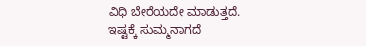ವಿಧಿ ಬೇರೆಯದೇ ಮಾಡುತ್ತದೆ.
ಇಷ್ಟಕ್ಕೆ ಸುಮ್ಮನಾಗದೆ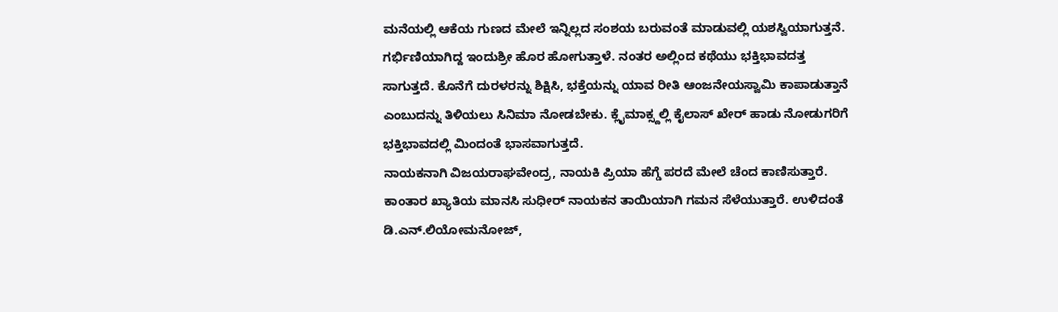ಮನೆಯಲ್ಲಿ ಆಕೆಯ ಗುಣದ ಮೇಲೆ ಇನ್ನಿಲ್ಲದ ಸಂಶಯ ಬರುವಂತೆ ಮಾಡುವಲ್ಲಿ ಯಶಸ್ವಿಯಾಗುತ್ತನೆ. ಗರ್ಭಿಣಿಯಾಗಿದ್ದ ಇಂದುಶ್ರೀ ಹೊರ ಹೋಗುತ್ತಾಳೆ. ನಂತರ ಅಲ್ಲಿಂದ ಕಥೆಯು ಭಕ್ತಿಭಾವದತ್ತ ಸಾಗುತ್ತದೆ. ಕೊನೆಗೆ ದುರಳರನ್ನು ಶಿಕ್ಷಿಸಿ, ಭಕ್ತೆಯನ್ನು ಯಾವ ರೀತಿ ಆಂಜನೇಯಸ್ವಾಮಿ ಕಾಪಾಡುತ್ತಾನೆ ಎಂಬುದನ್ನು ತಿಳಿಯಲು ಸಿನಿಮಾ ನೋಡಬೇಕು. ಕ್ಲೈಮಾಕ್ಸ್ದಲ್ಲಿ ಕೈಲಾಸ್ ಖೇರ್ ಹಾಡು ನೋಡುಗರಿಗೆ ಭಕ್ತಿಭಾವದಲ್ಲಿ ಮಿಂದಂತೆ ಭಾಸವಾಗುತ್ತದೆ.
ನಾಯಕನಾಗಿ ವಿಜಯರಾಘವೇಂದ್ರ, ನಾಯಕಿ ಪ್ರಿಯಾ ಹೆಗ್ಡೆ ಪರದೆ ಮೇಲೆ ಚೆಂದ ಕಾಣಿಸುತ್ತಾರೆ. ಕಾಂತಾರ ಖ್ಯಾತಿಯ ಮಾನಸಿ ಸುಧೀರ್ ನಾಯಕನ ತಾಯಿಯಾಗಿ ಗಮನ ಸೆಳೆಯುತ್ತಾರೆ. ಉಳಿದಂತೆ ಡಿ.ಎನ್.ಲಿಯೋಮನೋಜ್,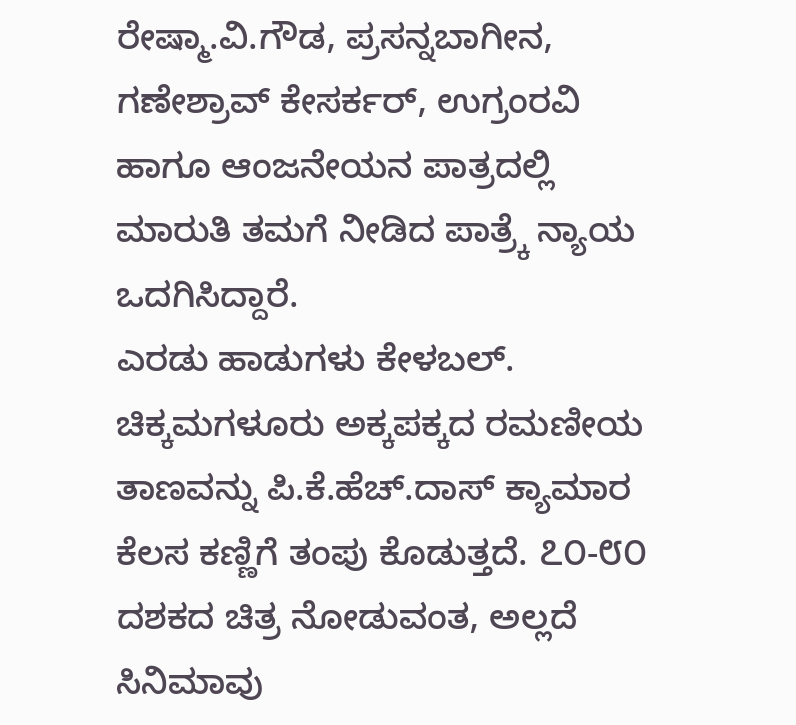ರೇಷ್ಮಾ.ವಿ.ಗೌಡ, ಪ್ರಸನ್ನಬಾಗೀನ, ಗಣೇಶ್ರಾವ್ ಕೇಸರ್ಕರ್, ಉಗ್ರಂರವಿ ಹಾಗೂ ಆಂಜನೇಯನ ಪಾತ್ರದಲ್ಲಿ ಮಾರುತಿ ತಮಗೆ ನೀಡಿದ ಪಾತ್ರ್ಕೆ ನ್ಯಾಯ ಒದಗಿಸಿದ್ದಾರೆ.
ಎರಡು ಹಾಡುಗಳು ಕೇಳಬಲ್. ಚಿಕ್ಕಮಗಳೂರು ಅಕ್ಕಪಕ್ಕದ ರಮಣೀಯ ತಾಣವನ್ನು ಪಿ.ಕೆ.ಹೆಚ್.ದಾಸ್ ಕ್ಯಾಮಾರ ಕೆಲಸ ಕಣ್ಣಿಗೆ ತಂಪು ಕೊಡುತ್ತದೆ. ೭೦-೮೦ ದಶಕದ ಚಿತ್ರ ನೋಡುವಂತ, ಅಲ್ಲದೆ ಸಿನಿಮಾವು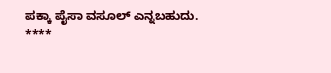ಪಕ್ಕಾ ಪೈಸಾ ವಸೂಲ್ ಎನ್ನಬಹುದು.
****